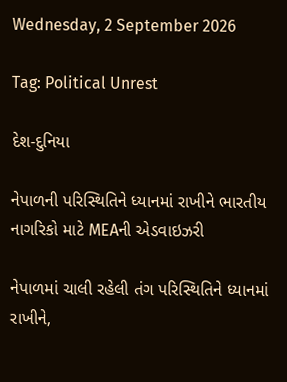Wednesday, 2 September 2026

Tag: Political Unrest

દેશ-દુનિયા

નેપાળની પરિસ્થિતિને ધ્યાનમાં રાખીને ભારતીય નાગરિકો માટે MEAની એડવાઇઝરી

નેપાળમાં ચાલી રહેલી તંગ પરિસ્થિતિને ધ્યાનમાં રાખીને,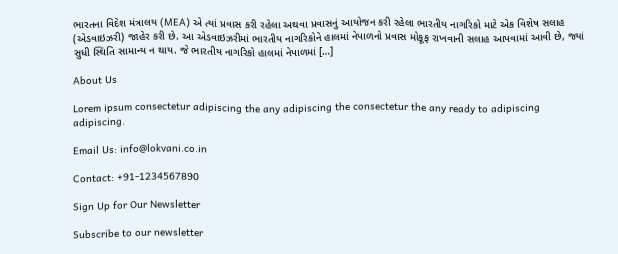ભારતના વિદેશ મંત્રાલય (MEA) એ ત્યાં પ્રવાસ કરી રહેલા અથવા પ્રવાસનું આયોજન કરી રહેલા ભારતીય નાગરિકો માટે એક વિશેષ સલાહ (એડવાઇઝરી) જાહેર કરી છે. આ એડવાઇઝરીમાં ભારતીય નાગરિકોને હાલમાં નેપાળનો પ્રવાસ મોકૂફ રાખવાની સલાહ આપવામાં આવી છે, જ્યાં સુધી સ્થિતિ સામાન્ય ન થાય. જે ભારતીય નાગરિકો હાલમાં નેપાળમાં […]

About Us

Lorem ipsum consectetur adipiscing the any adipiscing the consectetur the any ready to adipiscing adipiscing.

Email Us: info@lokvani.co.in

Contact: +91-1234567890

Sign Up for Our Newsletter

Subscribe to our newsletter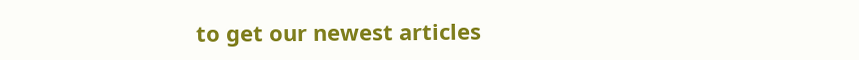to get our newest articles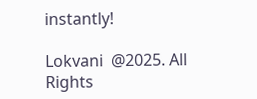instantly!

Lokvani  @2025. All Rights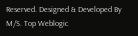Reserved. Designed & Developed By M/S. Top Weblogic